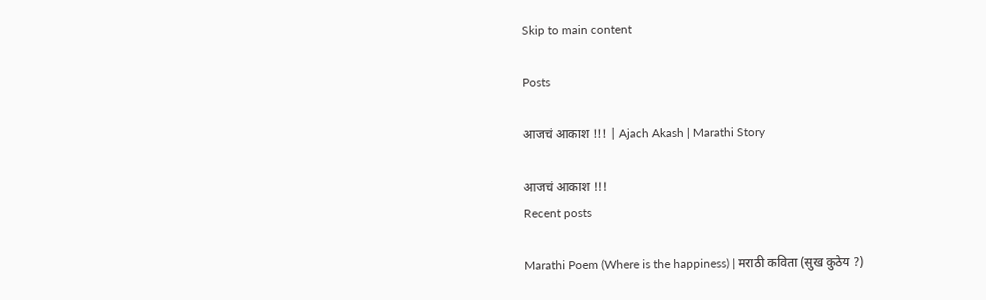Skip to main content

Posts

आजचं आकाश !!! | Ajach Akash | Marathi Story

आजचं आकाश !!!
Recent posts

Marathi Poem (Where is the happiness) | मराठी कविता (सुख कुठेय ?)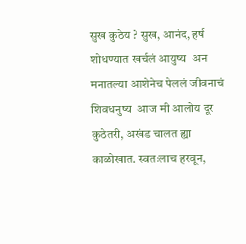सुख कुठेय ? सुख, आनंद, हर्ष शोधण्यात खर्चलं आयुष्य  अन मनातल्या आशेनेच पेललं जीवनाचं शिवधनुष्य  आज मी आलोय दूर कुठेतरी, अखंड चालत ह्या काळोखात. स्वतःलाच हरवून,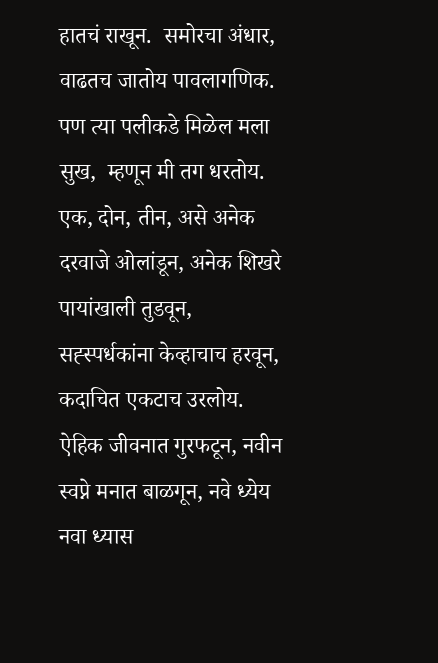हातचं राखून.  समोरचा अंधार, वाढतच जातोय पावलागणिक. पण त्या पलीकडे मिळेल मला सुख,  म्हणून मी तग धरतोय.  एक, दोन, तीन, असे अनेक दरवाजे ओलांडून, अनेक शिखरे पायांखाली तुडवून, सह्स्पर्धकांना केव्हाचाच हरवून, कदाचित एकटाच उरलोय.  ऐहिक जीवनात गुरफटून, नवीन स्वप्ने मनात बाळगून, नवे ध्येय नवा ध्यास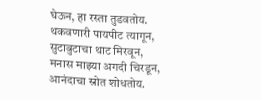घेऊन, हा रस्ता तुडवतोय. थकवणारी पायपीट त्यागून, सुटाबुटाचा थाट मिरवून, मनास माझ्या अगदी चिरडून, आनंदाचा स्रोत शोधतोय.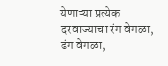येणाऱ्या प्रत्येक दरवाज्याचा रंग वेगळा, ढंग वेगळा,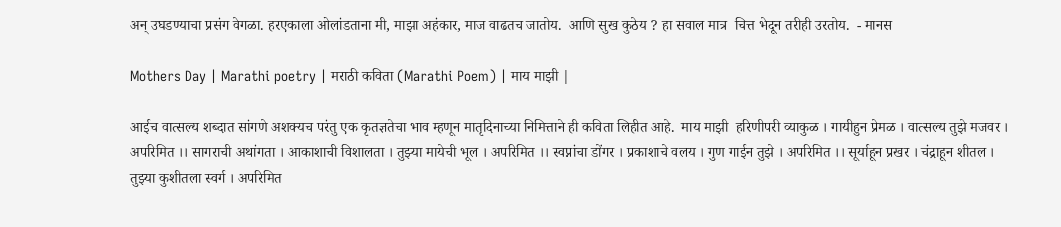अन् उघडण्याचा प्रसंग वेगळा. हरएकाला ओलांडताना मी, माझा अहंकार, माज वाढतच जातोय.  आणि सुख कुठेय ? हा सवाल मात्र  चित्त भेदून तरीही उरतोय.  - मानस

Mothers Day | Marathi poetry | मराठी कविता (Marathi Poem) | माय माझी |

आईच वात्सल्य शब्दात सांगणे अशक्यच परंतु एक कृतज्ञतेचा भाव म्हणून मातृदिनाच्या निमित्ताने ही कविता लिहीत आहे.  माय माझी  हरिणीपरी व्याकुळ । गायीहुन प्रेमळ । वात्सल्य तुझे मजवर । अपरिमित ।। सागराची अथांगता । आकाशाची विशालता । तुझ्या मायेची भूल । अपरिमित ।। स्वप्नांचा डोंगर । प्रकाशाचे वलय । गुण गाईन तुझे । अपरिमित ।। सूर्याहून प्रखर । चंद्राहून शीतल । तुझ्या कुशीतला स्वर्ग । अपरिमित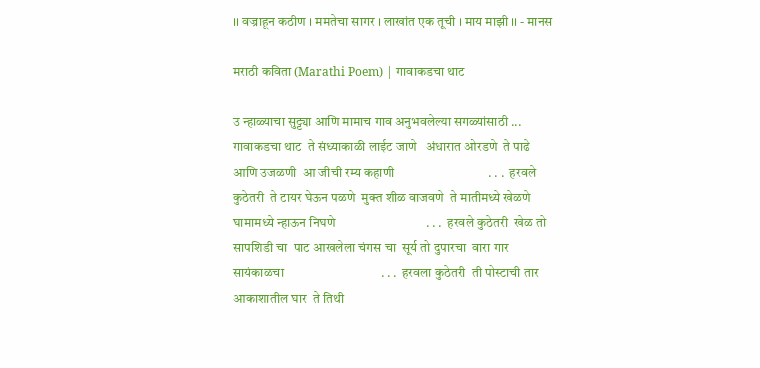।। वज्राहून कठीण । ममतेचा सागर । लाखांत एक तूची । माय माझी ।। - मानस

मराठी कविता (Marathi Poem) | गावाकडचा थाट

उ न्हाळ्याचा सुट्ट्या आणि मामाच गाव अनुभवलेल्या सगळ्यांसाठी ...  गावाकडचा थाट  ते संध्याकाळी लाईट जाणे   अंधारात ओरडणे  ते पाढे आणि उजळणी  आ जीची रम्य कहाणी                              . . .  हरवले कुठेतरी  ते टायर घेऊन पळणे  मुक्त शीळ वाजवणे  ते मातीमध्ये खेळणे  घामामध्ये न्हाऊन निघणे                             . . .  हरवले कुठेतरी  खेळ तो सापशिडी चा  पाट आखलेला चंगस चा  सूर्य तो दुपारचा  वारा गार सायंकाळचा                               . . .  हरवला कुठेतरी  ती पोस्टाची तार  आकाशातील घार  ते तिथी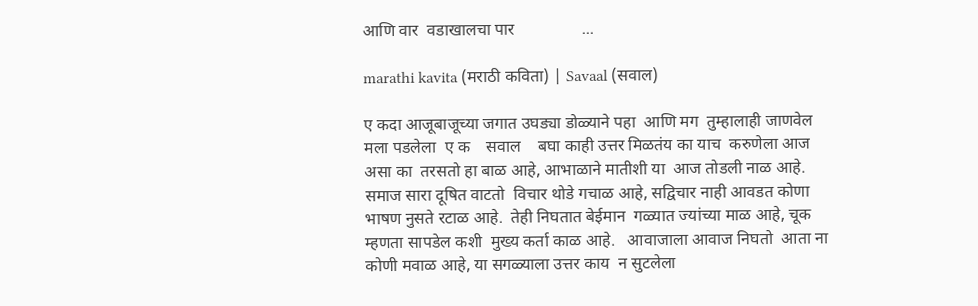आणि वार  वडाखालचा पार                ...

marathi kavita (मराठी कविता) | Savaal (सवाल)

ए कदा आजूबाजूच्या जगात उघड्या डोळ्याने पहा  आणि मग  तुम्हालाही जाणवेल  मला पडलेला  ए क    सवाल    बघा काही उत्तर मिळतंय का याच  करुणेला आज असा का  तरसतो हा बाळ आहे, आभाळाने मातीशी या  आज तोडली नाळ आहे.  समाज सारा दूषित वाटतो  विचार थोडे गचाळ आहे, सद्विचार नाही आवडत कोणा  भाषण नुसते रटाळ आहे.  तेही निघतात बेईमान  गळ्यात ज्यांच्या माळ आहे, चूक म्हणता सापडेल कशी  मुख्य कर्ता काळ आहे.   आवाजाला आवाज निघतो  आता ना कोणी मवाळ आहे, या सगळ्याला उत्तर काय  न सुटलेला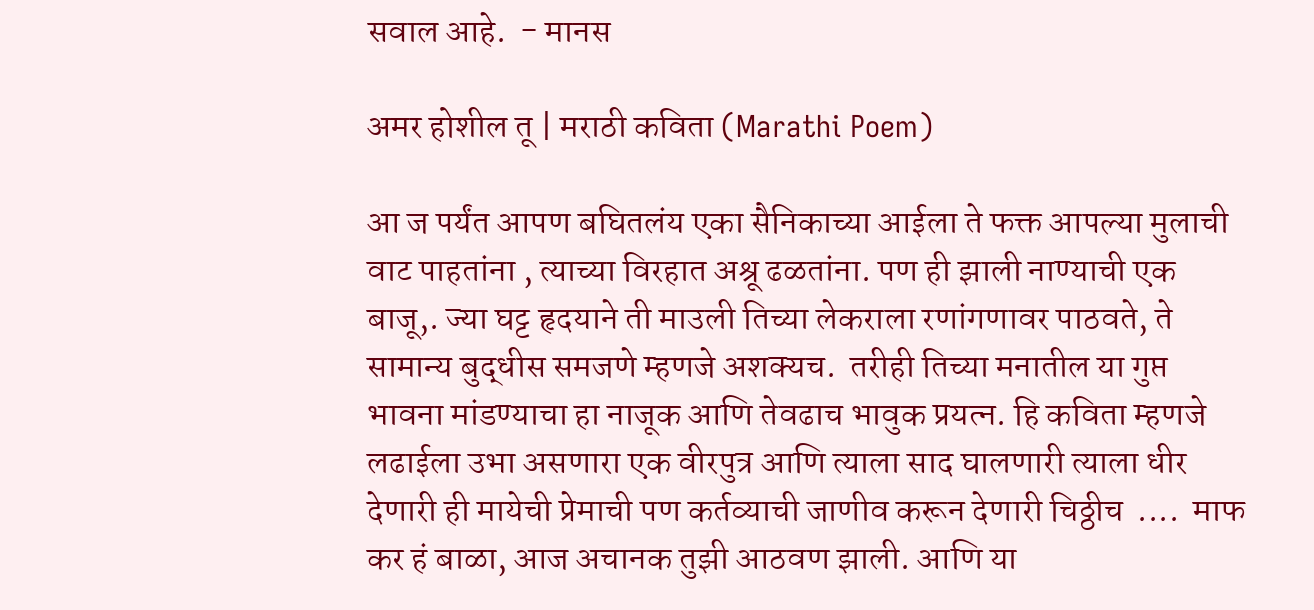सवाल आहे.  - मानस

अमर होशील तू | मराठी कविता (Marathi Poem)

आ ज पर्यंत आपण बघितलंय एका सैनिकाच्या आईला ते फक्त आपल्या मुलाची वाट पाहतांना , त्याच्या विरहात अश्रू ढळतांना. पण ही झाली नाण्याची एक बाजू,. ज्या घट्ट हृदयाने ती माउली तिच्या लेकराला रणांगणावर पाठवते, ते सामान्य बुद्धीस समजणे म्हणजे अशक्यच.  तरीही तिच्या मनातील या गुप्त भावना मांडण्याचा हा नाजूक आणि तेवढाच भावुक प्रयत्न. हि कविता म्हणजे  लढाईला उभा असणारा एक वीरपुत्र आणि त्याला साद घालणारी त्याला धीर देणारी ही मायेची प्रेमाची पण कर्तव्याची जाणीव करून देणारी चिठ्ठीच  ....  माफ कर हं बाळा, आज अचानक तुझी आठवण झाली. आणि या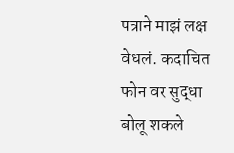पत्राने माझं लक्ष वेधलं. कदाचित फोन वर सुद्धा बोलू शकले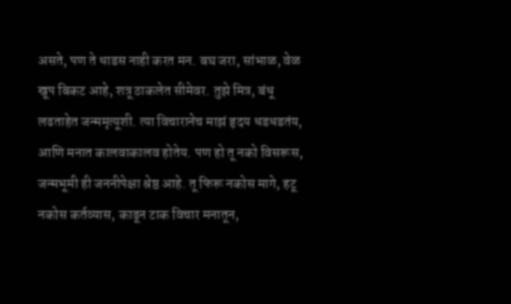असते, पण ते धाडस नाही करत मन. बघ जरा, सांभाळ, वेळ खूप बिकट आहे, शत्रू ठाकलेत सीमेवर. तुझे मित्र, बंधू लढताहेत जन्ममृत्यूशी. त्या विचारानेच माझं हृदय धडधडतंय, आणि मनात कालवाकालव होतेय. पण हो तू नको विसरूस, जन्मभूमी ही जननीपेक्षा श्रेष्ठ आहे. तू फिरू नकोस मागे, हटू नकोस कर्तव्यास, काढून टाक विचार मनातून,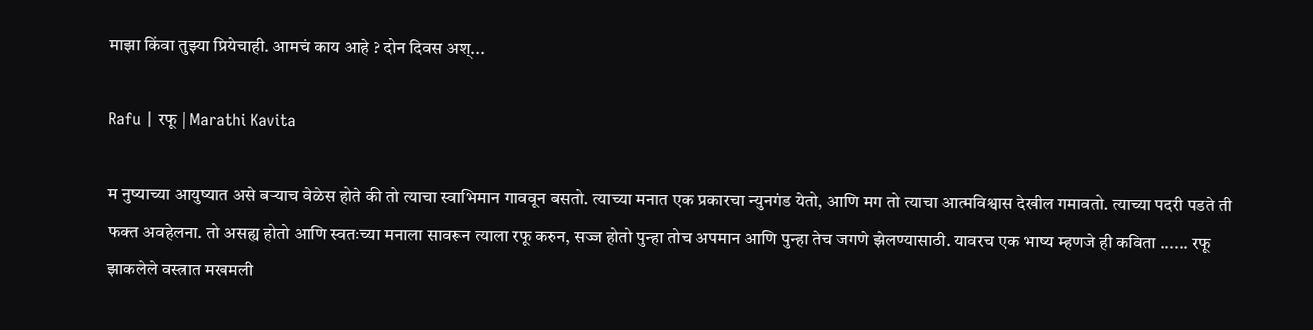माझा किंवा तुझ्या प्रियेचाही. आमचं काय आहे ? दोन दिवस अश्...

Rafu | रफू | Marathi Kavita

म नुष्याच्या आयुष्यात असे बऱ्याच वेळेस होते की तो त्याचा स्वाभिमान गाववून बसतो. त्याच्या मनात एक प्रकारचा न्युनगंड येतो, आणि मग तो त्याचा आत्मविश्वास देखील गमावतो. त्याच्या पदरी पडते ती फक्त अवहेलना. तो असह्य होतो आणि स्वतःच्या मनाला सावरून त्याला रफू करुन, सज्ज होतो पुन्हा तोच अपमान आणि पुन्हा तेच जगणे झेलण्यासाठी. यावरच एक भाष्य म्हणजे ही कविता ...... रफू  झाकलेले वस्त्रात मखमली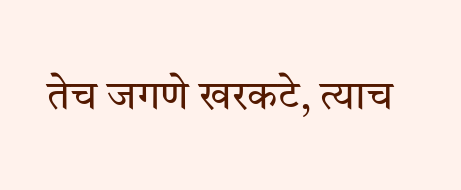तेच जगणे खरकटे, त्याच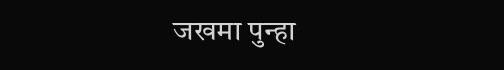जखमा पुन्हा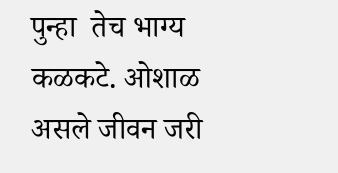पुन्हा  तेच भाग्य कळकटे. ओशाळ असले जीवन जरी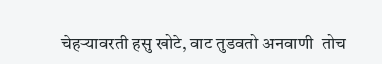चेहऱ्यावरती हसु खोटे, वाट तुडवतो अनवाणी  तोच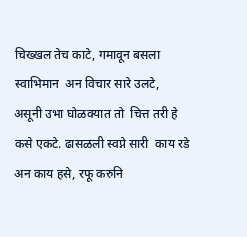चिख्खल तेच काटे, गमावून बसला स्वाभिमान  अन विचार सारे उलटे, असूनी उभा घोळक्यात तो  चित्त तरी हे कसे एकटे. ढासळली स्वप्ने सारी  काय रडे अन काय हसे, रफू करुनि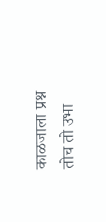काळजाला प्रश्न तोच तो उभा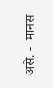असे. -  मानस